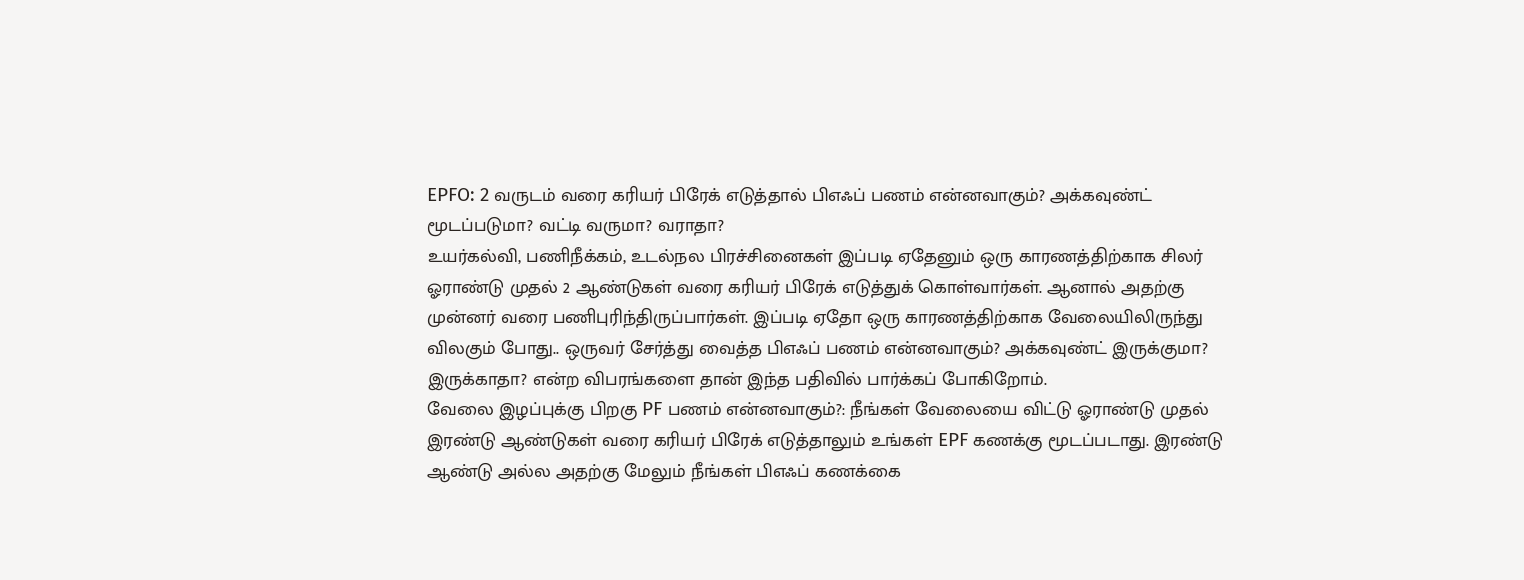EPFO: 2 வருடம் வரை கரியர் பிரேக் எடுத்தால் பிஎஃப் பணம் என்னவாகும்? அக்கவுண்ட் மூடப்படுமா? வட்டி வருமா? வராதா?
உயர்கல்வி, பணிநீக்கம், உடல்நல பிரச்சினைகள் இப்படி ஏதேனும் ஒரு காரணத்திற்காக சிலர் ஓராண்டு முதல் 2 ஆண்டுகள் வரை கரியர் பிரேக் எடுத்துக் கொள்வார்கள். ஆனால் அதற்கு முன்னர் வரை பணிபுரிந்திருப்பார்கள். இப்படி ஏதோ ஒரு காரணத்திற்காக வேலையிலிருந்து விலகும் போது.. ஒருவர் சேர்த்து வைத்த பிஎஃப் பணம் என்னவாகும்? அக்கவுண்ட் இருக்குமா? இருக்காதா? என்ற விபரங்களை தான் இந்த பதிவில் பார்க்கப் போகிறோம்.
வேலை இழப்புக்கு பிறகு PF பணம் என்னவாகும்?: நீங்கள் வேலையை விட்டு ஓராண்டு முதல் இரண்டு ஆண்டுகள் வரை கரியர் பிரேக் எடுத்தாலும் உங்கள் EPF கணக்கு மூடப்படாது. இரண்டு ஆண்டு அல்ல அதற்கு மேலும் நீங்கள் பிஎஃப் கணக்கை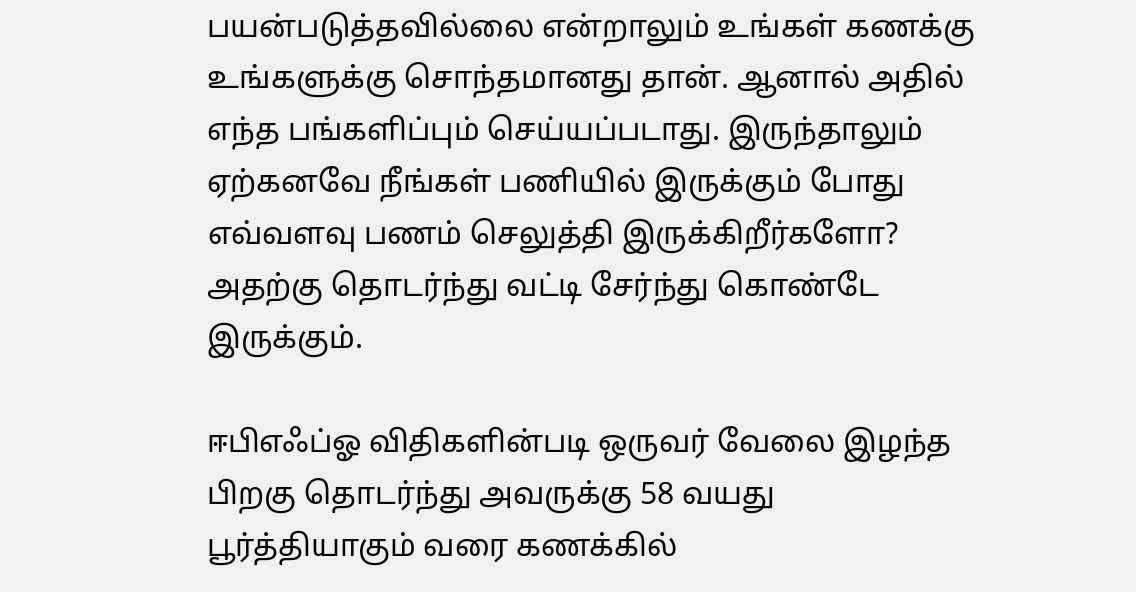பயன்படுத்தவில்லை என்றாலும் உங்கள் கணக்கு உங்களுக்கு சொந்தமானது தான். ஆனால் அதில் எந்த பங்களிப்பும் செய்யப்படாது. இருந்தாலும் ஏற்கனவே நீங்கள் பணியில் இருக்கும் போது எவ்வளவு பணம் செலுத்தி இருக்கிறீர்களோ? அதற்கு தொடர்ந்து வட்டி சேர்ந்து கொண்டே இருக்கும்.

ஈபிஎஃப்ஓ விதிகளின்படி ஒருவர் வேலை இழந்த பிறகு தொடர்ந்து அவருக்கு 58 வயது பூர்த்தியாகும் வரை கணக்கில்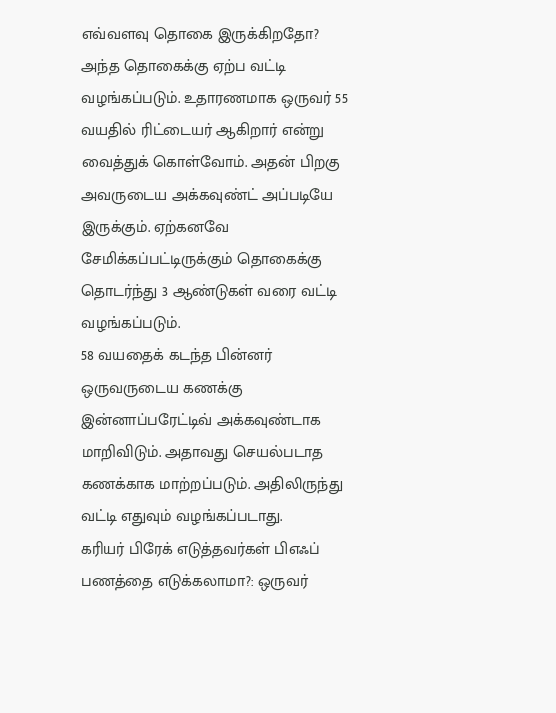எவ்வளவு தொகை இருக்கிறதோ? அந்த தொகைக்கு ஏற்ப வட்டி வழங்கப்படும். உதாரணமாக ஒருவர் 55 வயதில் ரிட்டையர் ஆகிறார் என்று வைத்துக் கொள்வோம். அதன் பிறகு அவருடைய அக்கவுண்ட் அப்படியே இருக்கும். ஏற்கனவே சேமிக்கப்பட்டிருக்கும் தொகைக்கு தொடர்ந்து 3 ஆண்டுகள் வரை வட்டி வழங்கப்படும்.
58 வயதைக் கடந்த பின்னர் ஒருவருடைய கணக்கு இன்னாப்பரேட்டிவ் அக்கவுண்டாக மாறிவிடும். அதாவது செயல்படாத கணக்காக மாற்றப்படும். அதிலிருந்து வட்டி எதுவும் வழங்கப்படாது.
கரியர் பிரேக் எடுத்தவர்கள் பிஎஃப் பணத்தை எடுக்கலாமா?: ஒருவர்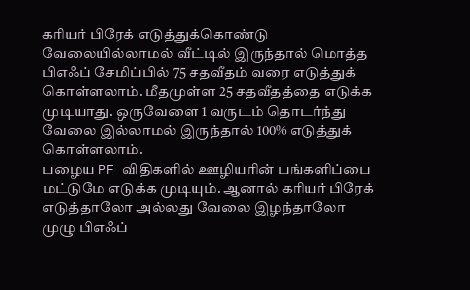கரியர் பிரேக் எடுத்துக்கொண்டு வேலையில்லாமல் வீட்டில் இருந்தால் மொத்த பிஎஃப் சேமிப்பில் 75 சதவீதம் வரை எடுத்துக் கொள்ளலாம். மீதமுள்ள 25 சதவீதத்தை எடுக்க முடியாது. ஒருவேளை 1 வருடம் தொடர்ந்து வேலை இல்லாமல் இருந்தால் 100% எடுத்துக் கொள்ளலாம்.
பழைய PF விதிகளில் ஊழியரின் பங்களிப்பை மட்டுமே எடுக்க முடியும். ஆனால் கரியர் பிரேக் எடுத்தாலோ அல்லது வேலை இழந்தாலோ முழு பிஎஃப்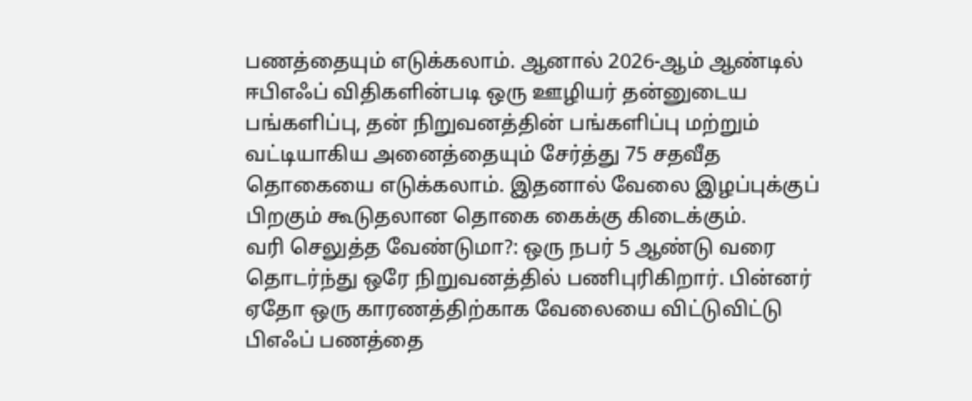பணத்தையும் எடுக்கலாம். ஆனால் 2026-ஆம் ஆண்டில் ஈபிஎஃப் விதிகளின்படி ஒரு ஊழியர் தன்னுடைய பங்களிப்பு, தன் நிறுவனத்தின் பங்களிப்பு மற்றும் வட்டியாகிய அனைத்தையும் சேர்த்து 75 சதவீத தொகையை எடுக்கலாம். இதனால் வேலை இழப்புக்குப் பிறகும் கூடுதலான தொகை கைக்கு கிடைக்கும்.
வரி செலுத்த வேண்டுமா?: ஒரு நபர் 5 ஆண்டு வரை தொடர்ந்து ஒரே நிறுவனத்தில் பணிபுரிகிறார். பின்னர் ஏதோ ஒரு காரணத்திற்காக வேலையை விட்டுவிட்டு பிஎஃப் பணத்தை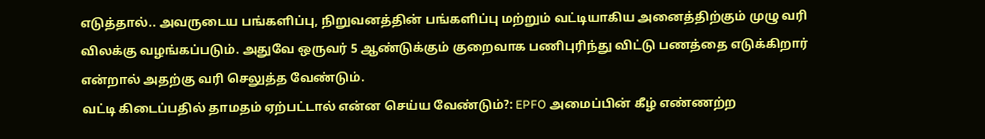எடுத்தால்.. அவருடைய பங்களிப்பு, நிறுவனத்தின் பங்களிப்பு மற்றும் வட்டியாகிய அனைத்திற்கும் முழு வரி விலக்கு வழங்கப்படும். அதுவே ஒருவர் 5 ஆண்டுக்கும் குறைவாக பணிபுரிந்து விட்டு பணத்தை எடுக்கிறார் என்றால் அதற்கு வரி செலுத்த வேண்டும்.
வட்டி கிடைப்பதில் தாமதம் ஏற்பட்டால் என்ன செய்ய வேண்டும்?: EPFO அமைப்பின் கீழ் எண்ணற்ற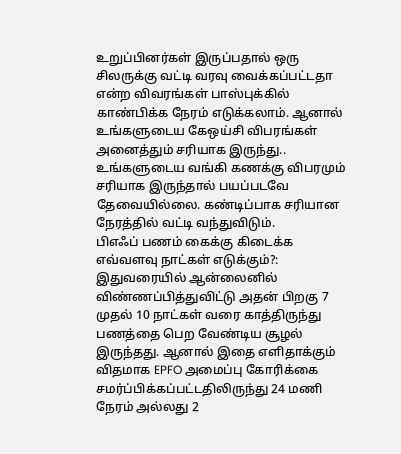உறுப்பினர்கள் இருப்பதால் ஒரு சிலருக்கு வட்டி வரவு வைக்கப்பட்டதா என்ற விவரங்கள் பாஸ்புக்கில் காண்பிக்க நேரம் எடுக்கலாம். ஆனால் உங்களுடைய கேஒய்சி விபரங்கள் அனைத்தும் சரியாக இருந்து.. உங்களுடைய வங்கி கணக்கு விபரமும் சரியாக இருந்தால் பயப்படவே தேவையில்லை. கண்டிப்பாக சரியான நேரத்தில் வட்டி வந்துவிடும்.
பிஎஃப் பணம் கைக்கு கிடைக்க எவ்வளவு நாட்கள் எடுக்கும்?: இதுவரையில் ஆன்லைனில் விண்ணப்பித்துவிட்டு அதன் பிறகு 7 முதல் 10 நாட்கள் வரை காத்திருந்து பணத்தை பெற வேண்டிய சூழல் இருந்தது. ஆனால் இதை எளிதாக்கும் விதமாக EPFO அமைப்பு கோரிக்கை சமர்ப்பிக்கப்பட்டதிலிருந்து 24 மணி நேரம் அல்லது 2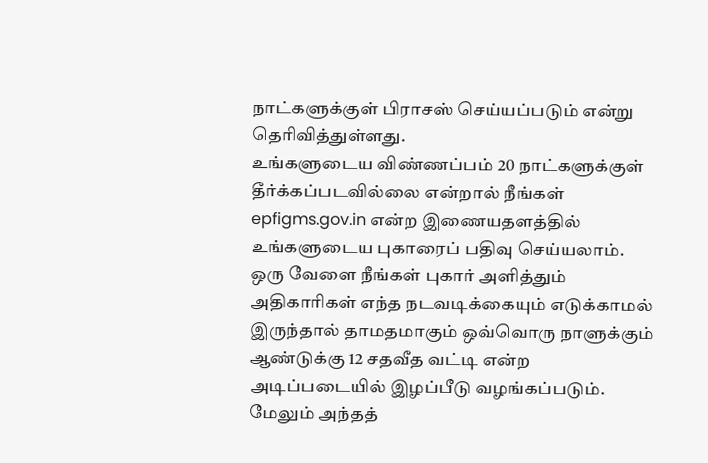நாட்களுக்குள் பிராசஸ் செய்யப்படும் என்று தெரிவித்துள்ளது.
உங்களுடைய விண்ணப்பம் 20 நாட்களுக்குள் தீர்க்கப்படவில்லை என்றால் நீங்கள் epfigms.gov.in என்ற இணையதளத்தில் உங்களுடைய புகாரைப் பதிவு செய்யலாம். ஒரு வேளை நீங்கள் புகார் அளித்தும் அதிகாரிகள் எந்த நடவடிக்கையும் எடுக்காமல் இருந்தால் தாமதமாகும் ஒவ்வொரு நாளுக்கும் ஆண்டுக்கு 12 சதவீத வட்டி என்ற அடிப்படையில் இழப்பீடு வழங்கப்படும்.
மேலும் அந்தத்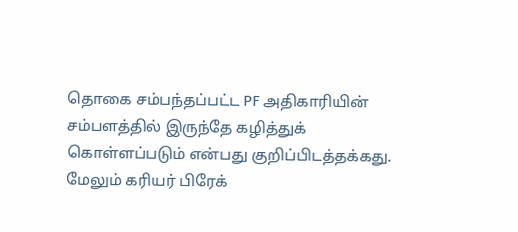தொகை சம்பந்தப்பட்ட PF அதிகாரியின் சம்பளத்தில் இருந்தே கழித்துக் கொள்ளப்படும் என்பது குறிப்பிடத்தக்கது. மேலும் கரியர் பிரேக்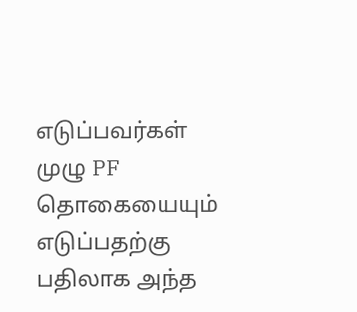எடுப்பவர்கள் முழு PF தொகையையும் எடுப்பதற்கு பதிலாக அந்த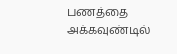பணத்தை அக்கவுண்டில்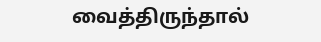வைத்திருந்தால்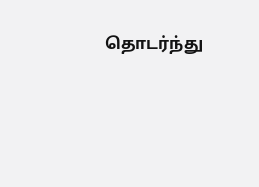தொடர்ந்து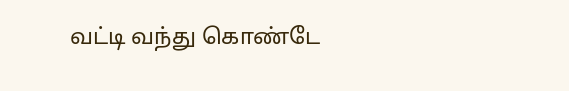வட்டி வந்து கொண்டே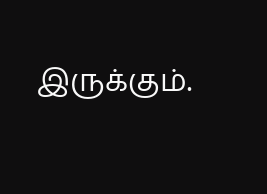இருக்கும்.